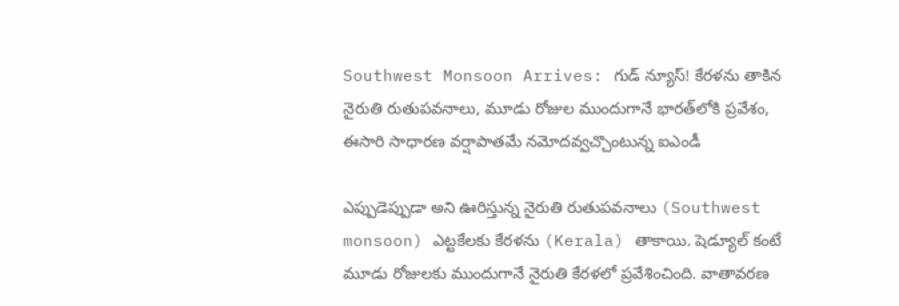Southwest Monsoon Arrives: గుడ్ న్యూస్! కేరళను తాకిన నైరుతి రుతుపవనాలు, మూడు రోజుల ముందుగానే భారత్‌లోకి ప్రవేశం, ఈసారి సాధారణ వర్షాపాతమే నమోదవ్వచ్చొంటున్న ఐఎండీ

ఎప్పుడెప్పుడా అని ఊరిస్తున్న నైరుతి రుతుపవనాలు (Southwest monsoon) ఎట్టకేలకు కేరళను (Kerala) తాకాయి. షెడ్యూల్‌ కంటే మూడు రోజులకు ముందుగానే నైరుతి కేరళలో ప్రవేశించింది. వాతావరణ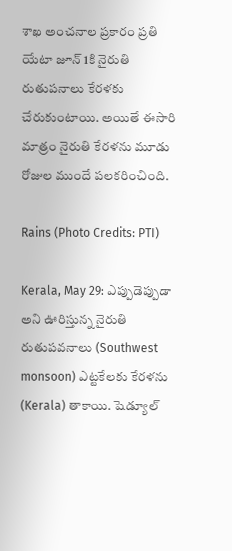శాఖ అంచనాల ప్రకారం ప్రతి యేటా జూన్ 1కి నైరుతి రుతుపనాలు కేరళకు చేరుకుంటాయి. అయితే ఈసారి మాత్రం నైరుతి కేరళను మూడు రోజుల ముందే పలకరించింది.

Rains (Photo Credits: PTI)

Kerala, May 29: ఎప్పుడెప్పుడా అని ఊరిస్తున్న నైరుతి రుతుపవనాలు (Southwest monsoon) ఎట్టకేలకు కేరళను (Kerala) తాకాయి. షెడ్యూల్‌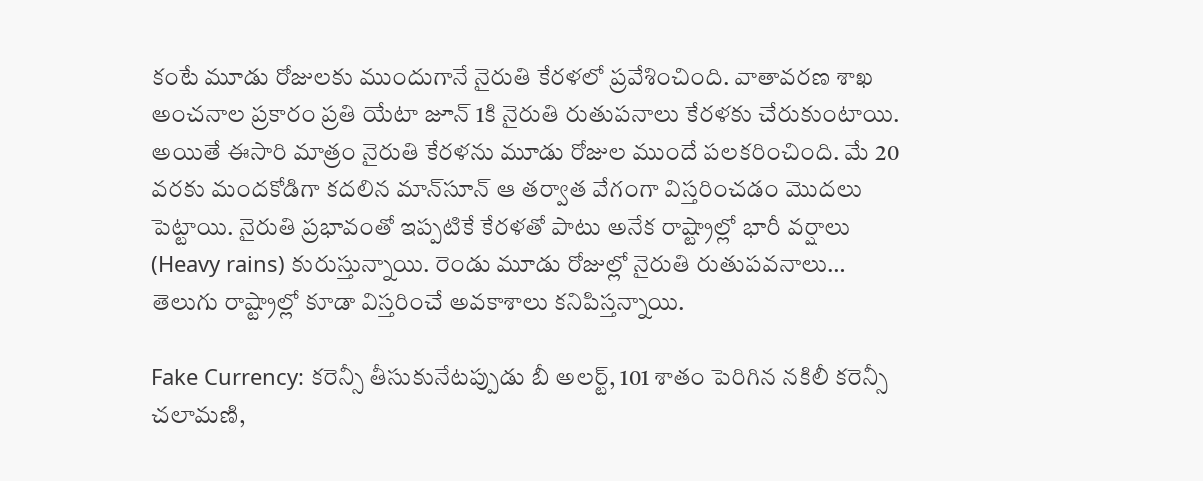కంటే మూడు రోజులకు ముందుగానే నైరుతి కేరళలో ప్రవేశించింది. వాతావరణ శాఖ అంచనాల ప్రకారం ప్రతి యేటా జూన్ 1కి నైరుతి రుతుపనాలు కేరళకు చేరుకుంటాయి. అయితే ఈసారి మాత్రం నైరుతి కేరళను మూడు రోజుల ముందే పలకరించింది. మే 20 వరకు మందకోడిగా కదలిన మాన్‌సూన్ ఆ తర్వాత వేగంగా విస్తరించడం మొదలు పెట్టాయి. నైరుతి ప్రభావంతో ఇప్పటికే కేరళతో పాటు అనేక రాష్ట్రాల్లో భారీ వర్షాలు (Heavy rains) కురుస్తున్నాయి. రెండు మూడు రోజుల్లో నైరుతి రుతుపవనాలు… తెలుగు రాష్ట్రాల్లో కూడా విస్తరించే అవకాశాలు కనిపిస్తన్నాయి.

Fake Currency: కరెన్సీ తీసుకునేటప్పుడు బీ అలర్ట్, 101 శాతం పెరిగిన నకిలీ కరెన్సీ చలామణి,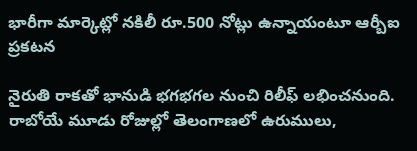భారీగా మార్కెట్లో నకిలీ రూ.500 నోట్లు ఉన్నాయంటూ ఆర్బీఐ ప్రకటన

నైరుతి రాకతో భానుడి భగభగల నుంచి రిలీఫ్ లభించనుంది. రాబోయే మూడు రోజుల్లో తెలంగాణలో ఉరుములు,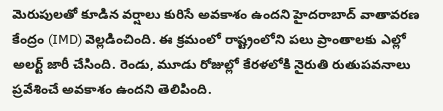మెరుపుల‌తో కూడిన వ‌ర్షాలు కురిసే అవ‌కాశం ఉంద‌ని హైద‌రాబాద్ వాతావ‌ర‌ణ కేంద్రం (IMD) వెల్లడించింది. ఈ క్రమంలో రాష్ట్రంలోని ప‌లు ప్రాంతాల‌కు ఎల్లో అల‌ర్ట్ జారీ చేసింది. రెండు, మూడు రోజుల్లో కేర‌ళ‌లోకి నైరుతి రుతుప‌వ‌నాలు ప్ర‌వేశించే అవ‌కాశం ఉంద‌ని తెలిపింది.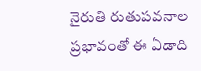నైరుతి రుతుపవనాల ప్రభావంతో ఈ ఏడాది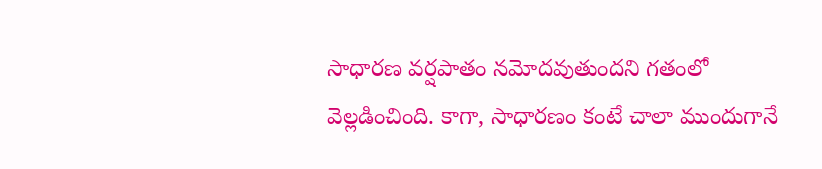సాధారణ వర్షపాతం నమోదవుతుందని గతంలో వెల్లడించింది. కాగా, సాధారణం కంటే చాలా ముందుగానే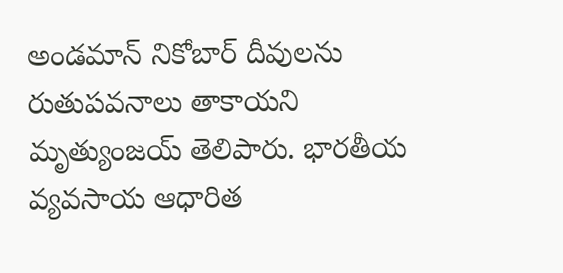అండమాన్ నికోబార్ దీవులను రుతుపవనాలు తాకాయని మృత్యుంజయ్‌ తెలిపారు. భారతీయ వ్యవసాయ ఆధారిత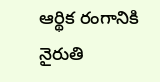ఆర్థిక రంగానికి నైరుతి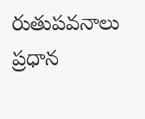రుతుపవనాలు ప్రధాన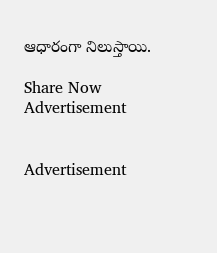ఆధారంగా నిలుస్తాయి.

Share Now
Advertisement


Advertisement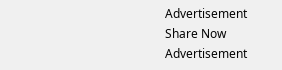Advertisement
Share Now
Advertisement